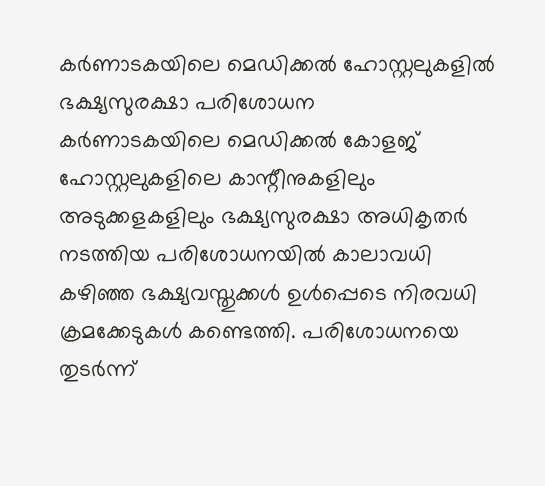കർണാടകയിലെ മെഡിക്കൽ ഹോസ്റ്റലുകളിൽ ഭക്ഷ്യസുരക്ഷാ പരിശോധന
കർണാടകയിലെ മെഡിക്കൽ കോളജ് ഹോസ്റ്റലുകളിലെ കാന്റീനുകളിലും അടുക്കളകളിലും ഭക്ഷ്യസുരക്ഷാ അധികൃതർ നടത്തിയ പരിശോധനയിൽ കാലാവധി കഴിഞ്ഞ ഭക്ഷ്യവസ്തുക്കൾ ഉൾപ്പെടെ നിരവധി ക്രമക്കേടുകൾ കണ്ടെത്തി. പരിശോധനയെ തുടർന്ന്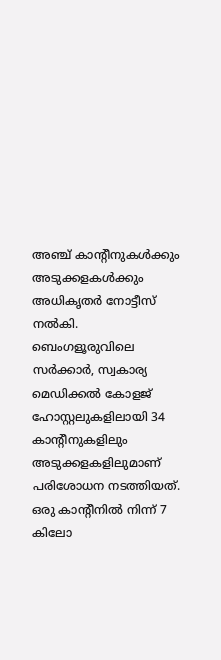അഞ്ച് കാന്റീനുകൾക്കും അടുക്കളകൾക്കും അധികൃതർ നോട്ടീസ് നൽകി.
ബെംഗളൂരുവിലെ സർക്കാർ, സ്വകാര്യ മെഡിക്കൽ കോളജ് ഹോസ്റ്റലുകളിലായി 34 കാന്റീനുകളിലും അടുക്കളകളിലുമാണ് പരിശോധന നടത്തിയത്. ഒരു കാന്റീനിൽ നിന്ന് 7 കിലോ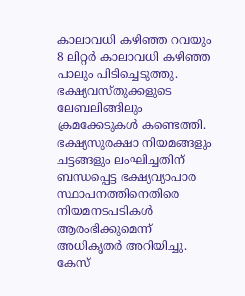കാലാവധി കഴിഞ്ഞ റവയും 8 ലിറ്റർ കാലാവധി കഴിഞ്ഞ പാലും പിടിച്ചെടുത്തു. ഭക്ഷ്യവസ്തുക്കളുടെ ലേബലിങ്ങിലും ക്രമക്കേടുകൾ കണ്ടെത്തി.
ഭക്ഷ്യസുരക്ഷാ നിയമങ്ങളും ചട്ടങ്ങളും ലംഘിച്ചതിന് ബന്ധപ്പെട്ട ഭക്ഷ്യവ്യാപാര സ്ഥാപനത്തിനെതിരെ നിയമനടപടികൾ ആരംഭിക്കുമെന്ന് അധികൃതർ അറിയിച്ചു. കേസ്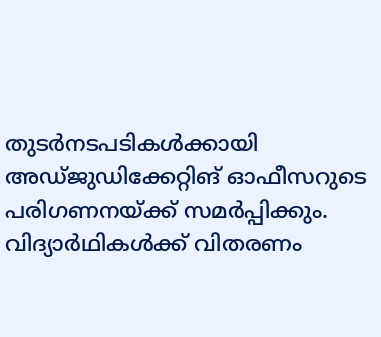തുടർനടപടികൾക്കായി അഡ്ജുഡിക്കേറ്റിങ് ഓഫീസറുടെ പരിഗണനയ്ക്ക് സമർപ്പിക്കും.
വിദ്യാർഥികൾക്ക് വിതരണം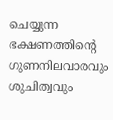ചെയ്യുന്ന ഭക്ഷണത്തിന്റെ ഗുണനിലവാരവും ശുചിത്വവും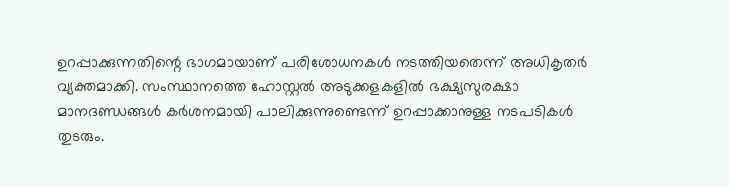ഉറപ്പാക്കുന്നതിന്റെ ഭാഗമായാണ് പരിശോധനകൾ നടത്തിയതെന്ന് അധികൃതർ വ്യക്തമാക്കി. സംസ്ഥാനത്തെ ഹോസ്റ്റൽ അടുക്കളകളിൽ ഭക്ഷ്യസുരക്ഷാ മാനദണ്ഡങ്ങൾ കർശനമായി പാലിക്കുന്നുണ്ടെന്ന് ഉറപ്പാക്കാനുള്ള നടപടികൾ തുടരും.